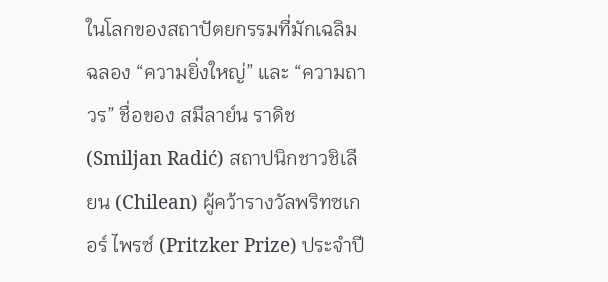ในโลกของสถาปัตยกรรมที่มักเฉลิมฉลอง “ความยิ่งใหญ่” และ “ความถาวร” ชื่อของ สมีลาย์น ราดิช (Smiljan Radić) สถาปนิกชาวชิเลียน (Chilean) ผู้คว้ารางวัลพริทซเกอร์ ไพรซ์ (Pritzker Prize) ประจําปี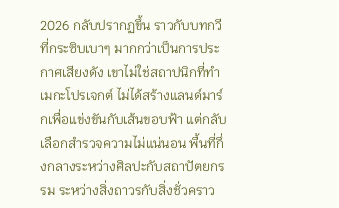2026 กลับปรากฏขึ้น ราวกับบทกวีที่กระซิบเบาๆ มากกว่าเป็นการประกาศเสียงดัง เขาไม่ใช่สถาปนิกที่ทําเมกะโปรเจกต์ ไม่ได้สร้างแลนด์มาร์กเพื่อแข่งขันกับเส้นขอบฟ้า แต่กลับเลือกสำรวจความไม่แน่นอน พื้นที่กึ่งกลางระหว่างศิลปะกับสถาปัตยกรรม ระหว่างสิ่งถาวรกับสิ่งชั่วคราว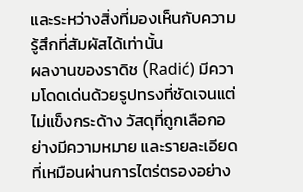และระหว่างสิ่งที่มองเห็นกับความรู้สึกที่สัมผัสได้เท่านั้น
ผลงานของราดิช (Radić) มีความโดดเด่นด้วยรูปทรงที่ชัดเจนแต่ไม่แข็งกระด้าง วัสดุที่ถูกเลือกอย่างมีความหมาย และรายละเอียดที่เหมือนผ่านการไตร่ตรองอย่าง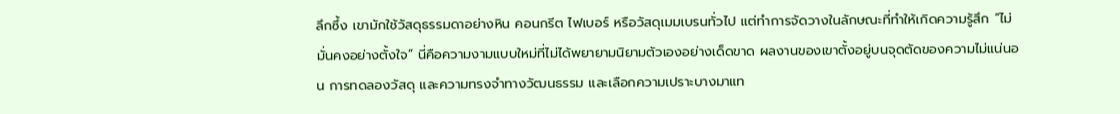ลึกซึ้ง เขามักใช้วัสดุธรรมดาอย่างหิน คอนกรีต ไฟเบอร์ หรือวัสดุเมมเบรนทั่วไป แต่ทําการจัดวางในลักษณะที่ทำให้เกิดความรู้สึก “ไม่มั่นคงอย่างตั้งใจ” นี่คือความงามแบบใหม่ที่ไม่ได้พยายามนิยามตัวเองอย่างเด็ดขาด ผลงานของเขาตั้งอยู่บนจุดตัดของความไม่แน่นอน การทดลองวัสดุ และความทรงจำทางวัฒนธรรม และเลือกความเปราะบางมาแท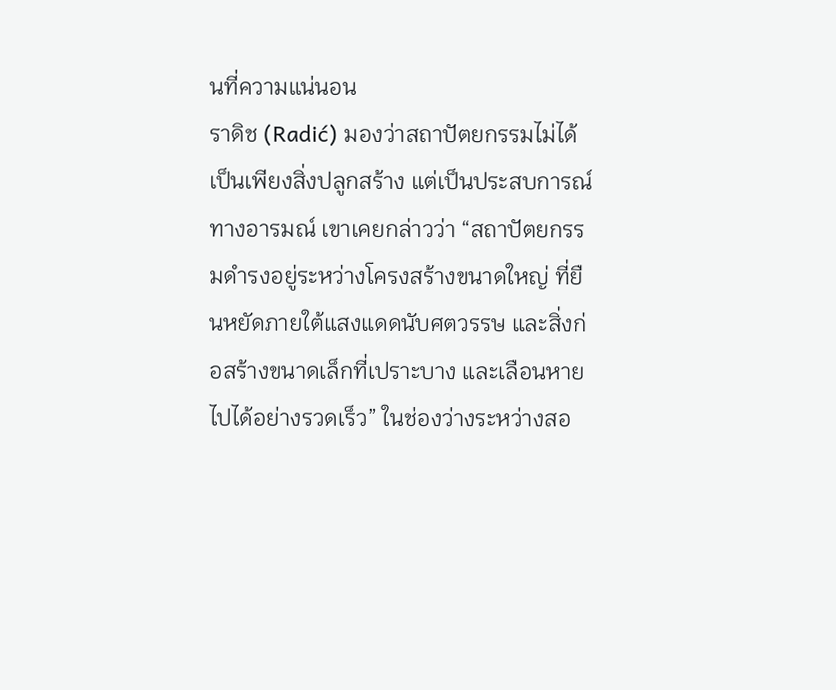นที่ความแน่นอน
ราดิช (Radić) มองว่าสถาปัตยกรรมไม่ได้เป็นเพียงสิ่งปลูกสร้าง แต่เป็นประสบการณ์ทางอารมณ์ เขาเคยกล่าวว่า “สถาปัตยกรรมดำรงอยู่ระหว่างโครงสร้างขนาดใหญ่ ที่ยืนหยัดภายใต้แสงแดดนับศตวรรษ และสิ่งก่อสร้างขนาดเล็กที่เปราะบาง และเลือนหายไปได้อย่างรวดเร็ว” ในช่องว่างระหว่างสอ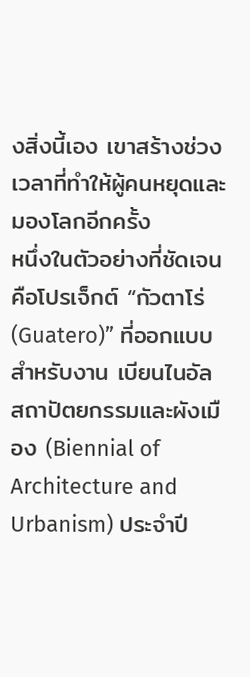งสิ่งนี้เอง เขาสร้างช่วงเวลาที่ทำให้ผู้คนหยุดและมองโลกอีกครั้ง
หนึ่งในตัวอย่างที่ชัดเจนคือโปรเจ็กต์ “กัวตาโร่ (Guatero)” ที่ออกแบบสำหรับงาน เบียนไนอัล สถาปัตยกรรมและผังเมือง (Biennial of Architecture and Urbanism) ประจําปี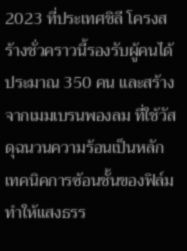2023 ที่ประเทศชิลี โครงสร้างชั่วคราวนี้รองรับผู้คนได้ประมาณ 350 คน และสร้างจากเมมเบรนพองลม ที่ใช้วัสดุฉนวนความร้อนเป็นหลัก เทคนิคการซ้อนชั้นของฟิล์ม ทำให้แสงธรร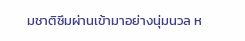มชาติซึมผ่านเข้ามาอย่างนุ่มนวล ห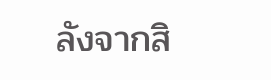ลังจากสิ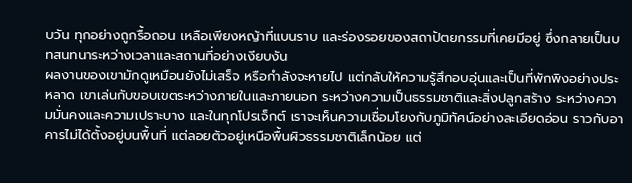บวัน ทุกอย่างถูกรื้อถอน เหลือเพียงหญ้าที่แบนราบ และร่องรอยของสถาปัตยกรรมที่เคยมีอยู่ ซึ่งกลายเป็นบทสนทนาระหว่างเวลาและสถานที่อย่างเงียบงัน
ผลงานของเขามักดูเหมือนยังไม่เสร็จ หรือกำลังจะหายไป แต่กลับให้ความรู้สึกอบอุ่นและเป็นที่พักพิงอย่างประหลาด เขาเล่นกับขอบเขตระหว่างภายในและภายนอก ระหว่างความเป็นธรรมชาติและสิ่งปลูกสร้าง ระหว่างความมั่นคงและความเปราะบาง และในทุกโปรเจ็กต์ เราจะเห็นความเชื่อมโยงกับภูมิทัศน์อย่างละเอียดอ่อน ราวกับอาคารไม่ได้ตั้งอยู่บนพื้นที่ แต่ลอยตัวอยู่เหนือพื้นผิวธรรมชาติเล็กน้อย แต่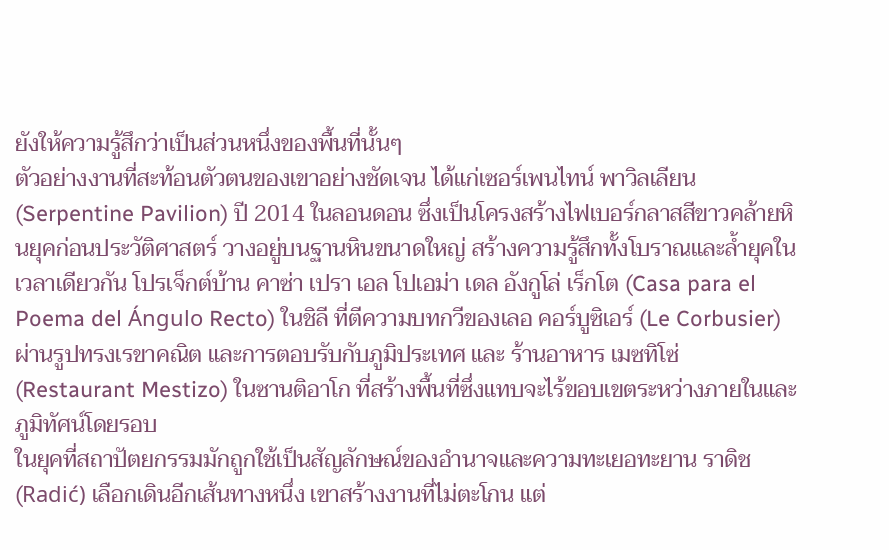ยังให้ความรู้สึกว่าเป็นส่วนหนึ่งของพื้นที่นั้นๆ
ตัวอย่างงานที่สะท้อนตัวตนของเขาอย่างชัดเจน ได้แก่เซอร์เพนไทน์ พาวิลเลียน (Serpentine Pavilion) ปี 2014 ในลอนดอน ซึ่งเป็นโครงสร้างไฟเบอร์กลาสสีขาวคล้ายหินยุคก่อนประวัติศาสตร์ วางอยู่บนฐานหินขนาดใหญ่ สร้างความรู้สึกทั้งโบราณและลํ้ายุคในเวลาเดียวกัน โปรเจ็กต์บ้าน คาซ่า เปรา เอล โปเอม่า เดล อังกูโล่ เร็กโต (Casa para el Poema del Ángulo Recto) ในชิลี ที่ตีความบทกวีของเลอ คอร์บูซิเอร์ (Le Corbusier) ผ่านรูปทรงเรขาคณิต และการตอบรับกับภูมิประเทศ และ ร้านอาหาร เมซทิโซ่ (Restaurant Mestizo) ในซานติอาโก ที่สร้างพื้นที่ซึ่งแทบจะไร้ขอบเขตระหว่างภายในและภูมิทัศน์โดยรอบ
ในยุคที่สถาปัตยกรรมมักถูกใช้เป็นสัญลักษณ์ของอำนาจและความทะเยอทะยาน ราดิช (Radić) เลือกเดินอีกเส้นทางหนึ่ง เขาสร้างงานที่ไม่ตะโกน แต่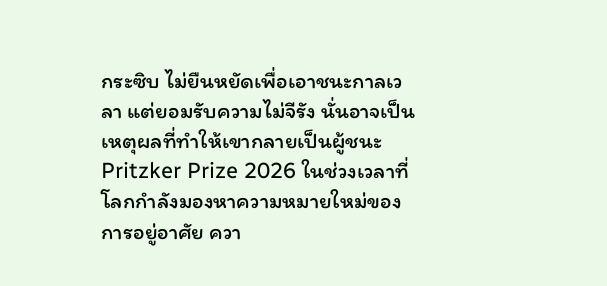กระซิบ ไม่ยืนหยัดเพื่อเอาชนะกาลเวลา แต่ยอมรับความไม่จีรัง นั่นอาจเป็นเหตุผลที่ทำให้เขากลายเป็นผู้ชนะ Pritzker Prize 2026 ในช่วงเวลาที่โลกกำลังมองหาความหมายใหม่ของการอยู่อาศัย ควา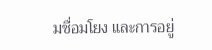มชื่อมโยง และการอยู่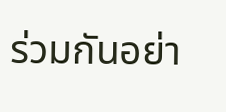ร่วมกันอย่า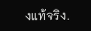งแท้จริง.